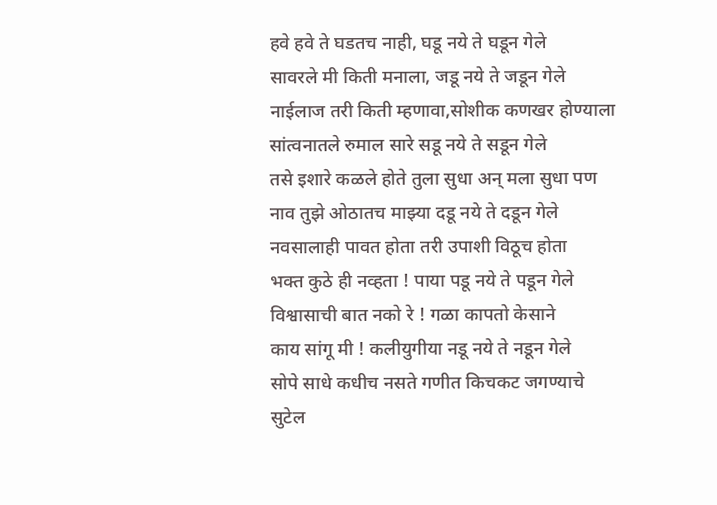हवे हवे ते घडतच नाही, घडू नये ते घडून गेले
सावरले मी किती मनाला, जडू नये ते जडून गेले
नाईलाज तरी किती म्हणावा,सोशीक कणखर होण्याला
सांत्वनातले रुमाल सारे सडू नये ते सडून गेले
तसे इशारे कळले होते तुला सुधा अन् मला सुधा पण
नाव तुझे ओठातच माझ्या दडू नये ते दडून गेले
नवसालाही पावत होता तरी उपाशी विठूच होता
भक्त कुठे ही नव्हता ! पाया पडू नये ते पडून गेले
विश्वासाची बात नको रे ! गळा कापतो केसाने
काय सांगू मी ! कलीयुगीया नडू नये ते नडून गेले
सोपे साधे कधीच नसते गणीत किचकट जगण्याचे
सुटेल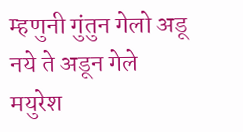म्हणुनी गुंतुन गेलो अडू नये ते अडून गेले
मयुरेश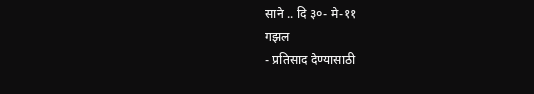साने .. दि ३०- मे-११
गझल
- प्रतिसाद देण्यासाठी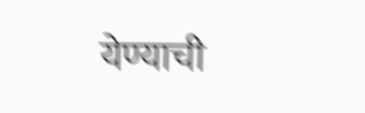येण्याची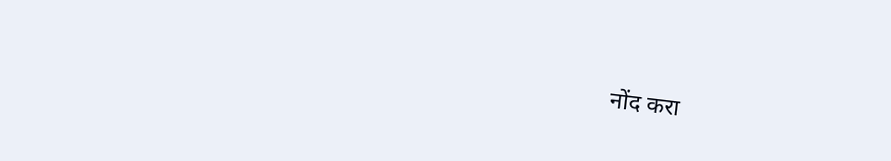नोंद करा